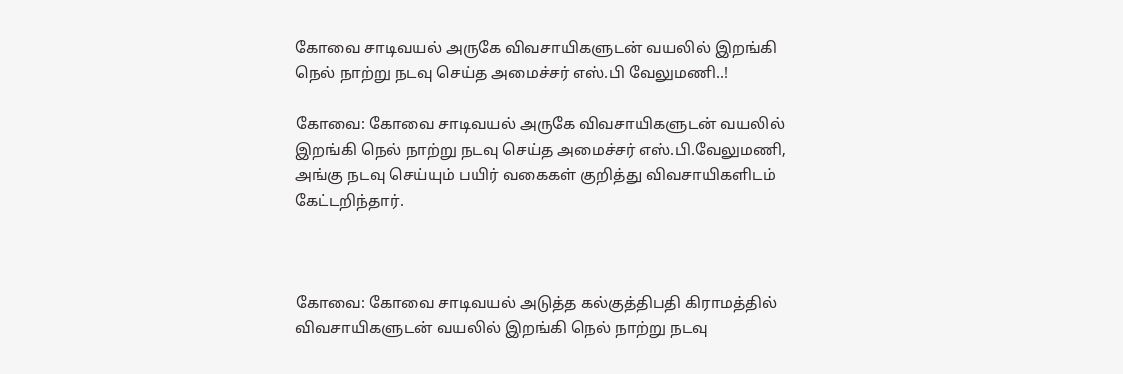கோவை சாடிவயல் அருகே விவசாயிகளுடன் வயலில் இறங்கி நெல் நாற்று நடவு செய்த அமைச்சர் எஸ்.பி வேலுமணி..!

கோவை: கோவை சாடிவயல் அருகே விவசாயிகளுடன் வயலில் இறங்கி நெல் நாற்று நடவு செய்த அமைச்சர் எஸ்.பி.வேலுமணி, அங்கு நடவு செய்யும் பயிர் வகைகள் குறித்து விவசாயிகளிடம் கேட்டறிந்தார்.



கோவை: கோவை சாடிவயல் அடுத்த கல்குத்திபதி கிராமத்தில் விவசாயிகளுடன் வயலில் இறங்கி நெல் நாற்று நடவு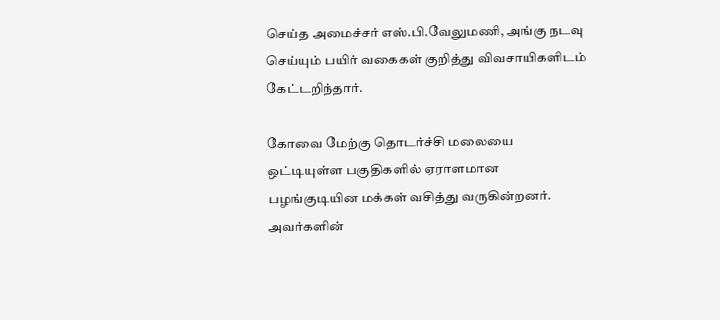செய்த அமைச்சர் எஸ்.பி.வேலுமணி, அங்கு நடவு செய்யும் பயிர் வகைகள் குறித்து விவசாயிகளிடம் கேட்டறிந்தார்.

கோவை மேற்கு தொடர்ச்சி மலையை ஒட்டியுள்ள பகுதிகளில் ஏராளமான பழங்குடியின மக்கள் வசித்து வருகின்றனர். அவர்களின்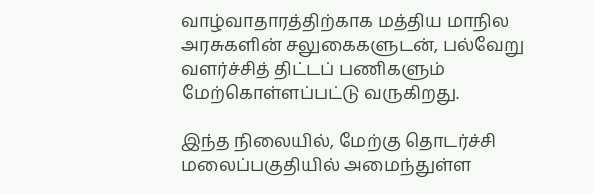வாழ்வாதாரத்திற்காக மத்திய மாநில அரசுகளின் சலுகைகளுடன், பல்வேறு வளர்ச்சித் திட்டப் பணிகளும் மேற்கொள்ளப்பட்டு வருகிறது.

இந்த நிலையில், மேற்கு தொடர்ச்சி மலைப்பகுதியில் அமைந்துள்ள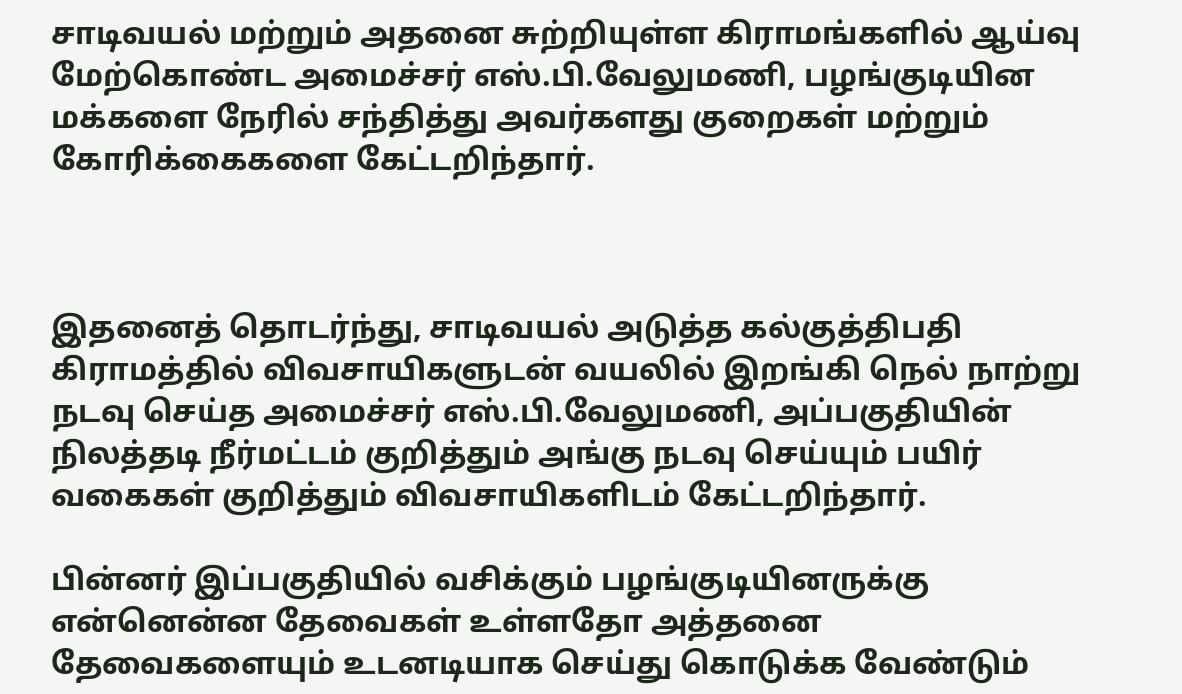சாடிவயல் மற்றும் அதனை சுற்றியுள்ள கிராமங்களில் ஆய்வு மேற்கொண்ட அமைச்சர் எஸ்.பி.வேலுமணி, பழங்குடியின மக்களை நேரில் சந்தித்து அவர்களது குறைகள் மற்றும் கோரிக்கைகளை கேட்டறிந்தார்.



இதனைத் தொடர்ந்து, சாடிவயல் அடுத்த கல்குத்திபதி கிராமத்தில் விவசாயிகளுடன் வயலில் இறங்கி நெல் நாற்று நடவு செய்த அமைச்சர் எஸ்.பி.வேலுமணி, அப்பகுதியின் நிலத்தடி நீர்மட்டம் குறித்தும் அங்கு நடவு செய்யும் பயிர் வகைகள் குறித்தும் விவசாயிகளிடம் கேட்டறிந்தார்.

பின்னர் இப்பகுதியில் வசிக்கும் பழங்குடியினருக்கு என்னென்ன தேவைகள் உள்ளதோ அத்தனை தேவைகளையும் உடனடியாக செய்து கொடுக்க வேண்டும்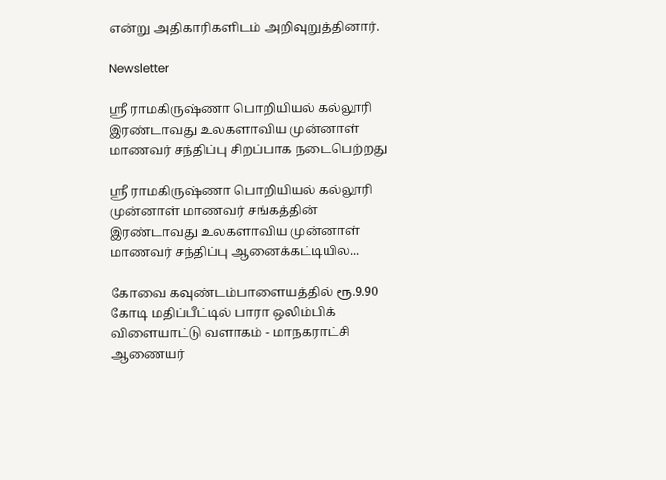என்று அதிகாரிகளிடம் அறிவுறுத்தினார்.

Newsletter

ஸ்ரீ ராமகிருஷ்ணா பொறியியல் கல்லூரி இரண்டாவது உலகளாவிய முன்னாள் மாணவர் சந்திப்பு சிறப்பாக நடைபெற்றது

ஸ்ரீ ராமகிருஷ்ணா பொறியியல் கல்லூரி முன்னாள் மாணவர் சங்கத்தின் இரண்டாவது உலகளாவிய முன்னாள் மாணவர் சந்திப்பு ஆனைக்கட்டியில...

கோவை கவுண்டம்பாளையத்தில் ரூ.9.90 கோடி மதிப்பீட்டில் பாரா ஒலிம்பிக் விளையாட்டு வளாகம் - மாநகராட்சி ஆணையர்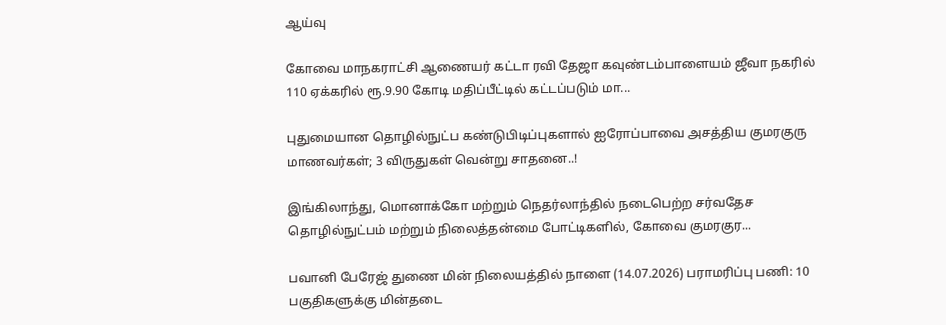ஆய்வு

கோவை மாநகராட்சி ஆணையர் கட்டா ரவி தேஜா கவுண்டம்பாளையம் ஜீவா நகரில் 110 ஏக்கரில் ரூ.9.90 கோடி மதிப்பீட்டில் கட்டப்படும் மா...

புதுமையான தொழில்நுட்ப கண்டுபிடிப்புகளால் ஐரோப்பாவை அசத்திய குமரகுரு மாணவர்கள்; 3 விருதுகள் வென்று சாதனை..!

இங்கிலாந்து, மொனாக்கோ மற்றும் நெதர்லாந்தில் நடைபெற்ற சர்வதேச தொழில்நுட்பம் மற்றும் நிலைத்தன்மை போட்டிகளில், கோவை குமரகுர...

பவானி பேரேஜ் துணை மின் நிலையத்தில் நாளை (14.07.2026) பராமரிப்பு பணி: 10 பகுதிகளுக்கு மின்தடை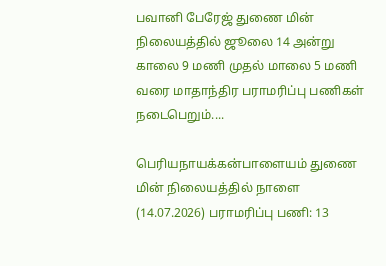பவானி பேரேஜ் துணை மின் நிலையத்தில் ஜூலை 14 அன்று காலை 9 மணி முதல் மாலை 5 மணி வரை மாதாந்திர பராமரிப்பு பணிகள் நடைபெறும்....

பெரியநாயக்கன்பாளையம் துணை மின் நிலையத்தில் நாளை (14.07.2026) பராமரிப்பு பணி: 13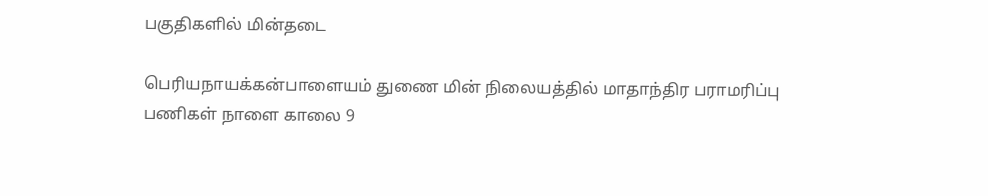பகுதிகளில் மின்தடை

பெரியநாயக்கன்பாளையம் துணை மின் நிலையத்தில் மாதாந்திர பராமரிப்பு பணிகள் நாளை காலை 9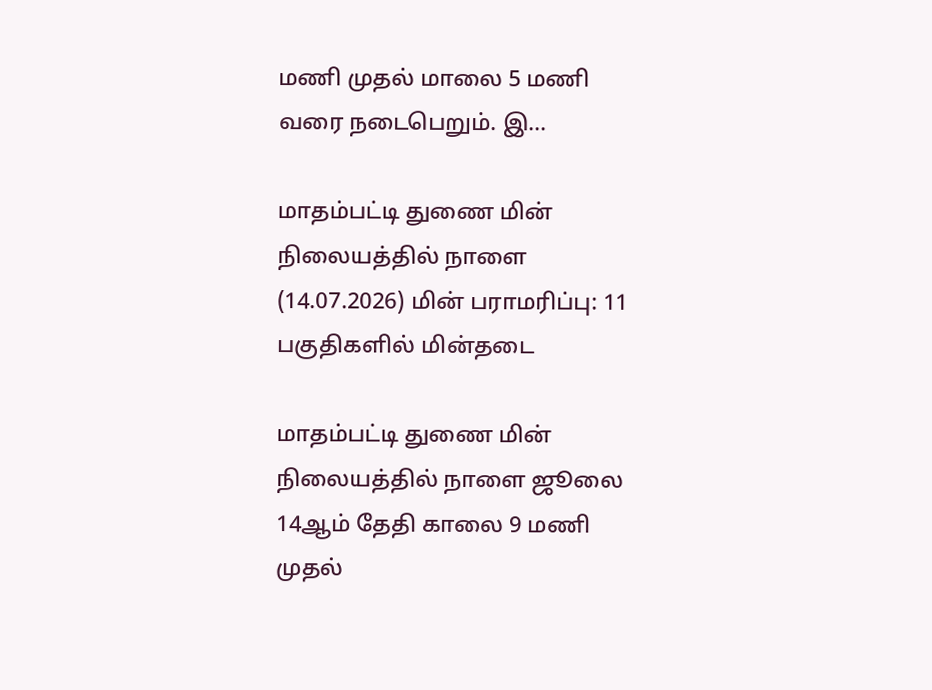மணி முதல் மாலை 5 மணி வரை நடைபெறும். இ...

மாதம்பட்டி துணை மின் நிலையத்தில் நாளை (14.07.2026) மின் பராமரிப்பு: 11 பகுதிகளில் மின்தடை

மாதம்பட்டி துணை மின் நிலையத்தில் நாளை ஜூலை 14ஆம் தேதி காலை 9 மணி முதல்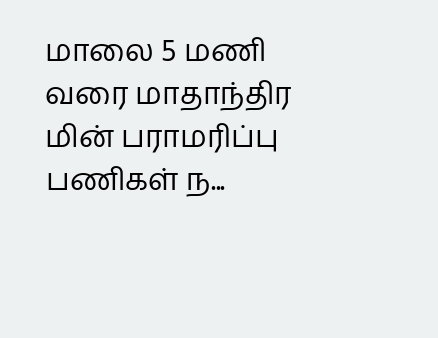மாலை 5 மணி வரை மாதாந்திர மின் பராமரிப்பு பணிகள் ந...